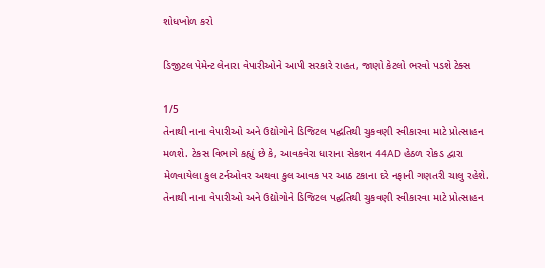શોધખોળ કરો

ડિજીટલ પેમેન્ટ લેનારા વેપારીઓને આપી સરકારે રાહત, જાણો કેટલો ભરવો પડશે ટેક્સ

1/5
તેનાથી નાના વેપારીઓ અને ઉદ્યોગોને ડિજિટલ પદ્ઘતિથી ચુકવણી સ્વીકારવા માટે પ્રોત્સાહન મળશે. ટેકસ વિભાગે કહ્યું છે કે, આવકવેરા ધારાના સેકશન 44AD હેઠળ રોકડ દ્વારા મેળવાયેલા કુલ ટર્નઓવર અથવા કુલ આવક પર આઠ ટકાના દરે નફાની ગણતરી ચાલુ રહેશે.
તેનાથી નાના વેપારીઓ અને ઉદ્યોગોને ડિજિટલ પદ્ઘતિથી ચુકવણી સ્વીકારવા માટે પ્રોત્સાહન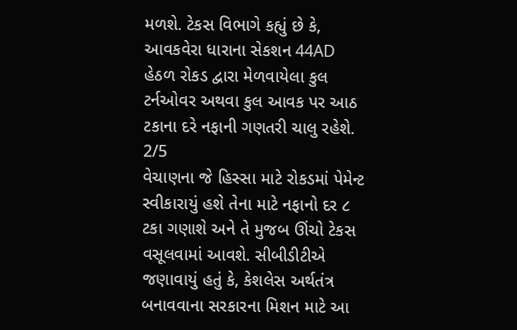મળશે. ટેકસ વિભાગે કહ્યું છે કે, આવકવેરા ધારાના સેકશન 44AD હેઠળ રોકડ દ્વારા મેળવાયેલા કુલ ટર્નઓવર અથવા કુલ આવક પર આઠ ટકાના દરે નફાની ગણતરી ચાલુ રહેશે.
2/5
વેચાણના જે હિસ્સા માટે રોકડમાં પેમેન્ટ સ્વીકારાયું હશે તેના માટે નફાનો દર ૮ ટકા ગણાશે અને તે મુજબ ઊંચો ટેકસ વસૂલવામાં આવશે. સીબીડીટીએ જણાવાયું હતું કે, કેશલેસ અર્થતંત્ર બનાવવાના સરકારના મિશન માટે આ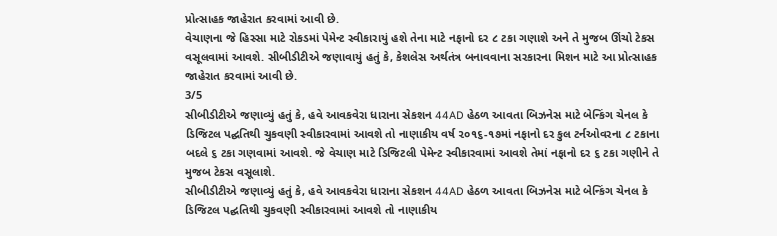પ્રોત્સાહક જાહેરાત કરવામાં આવી છે.
વેચાણના જે હિસ્સા માટે રોકડમાં પેમેન્ટ સ્વીકારાયું હશે તેના માટે નફાનો દર ૮ ટકા ગણાશે અને તે મુજબ ઊંચો ટેકસ વસૂલવામાં આવશે. સીબીડીટીએ જણાવાયું હતું કે, કેશલેસ અર્થતંત્ર બનાવવાના સરકારના મિશન માટે આ પ્રોત્સાહક જાહેરાત કરવામાં આવી છે.
3/5
સીબીડીટીએ જણાવ્યું હતું કે, હવે આવકવેરા ધારાના સેકશન 44AD હેઠળ આવતા બિઝનેસ માટે બેન્કિંગ ચેનલ કે ડિજિટલ પદ્ઘતિથી ચુકવણી સ્વીકારવામાં આવશે તો નાણાકીય વર્ષ ૨૦૧૬-૧૭માં નફાનો દર કુલ ટર્નઓવરના ૮ ટકાના બદલે ૬ ટકા ગણવામાં આવશે. જે વેચાણ માટે ડિજિટલી પેમેન્ટ સ્વીકારવામાં આવશે તેમાં નફાનો દર ૬ ટકા ગણીને તે મુજબ ટેકસ વસૂલાશે.
સીબીડીટીએ જણાવ્યું હતું કે, હવે આવકવેરા ધારાના સેકશન 44AD હેઠળ આવતા બિઝનેસ માટે બેન્કિંગ ચેનલ કે ડિજિટલ પદ્ઘતિથી ચુકવણી સ્વીકારવામાં આવશે તો નાણાકીય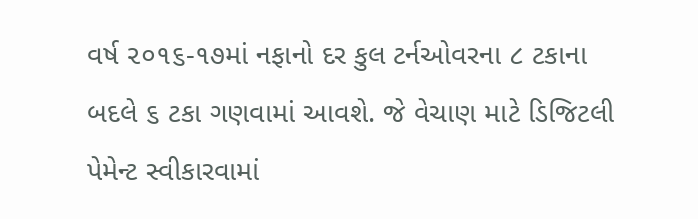વર્ષ ૨૦૧૬-૧૭માં નફાનો દર કુલ ટર્નઓવરના ૮ ટકાના બદલે ૬ ટકા ગણવામાં આવશે. જે વેચાણ માટે ડિજિટલી પેમેન્ટ સ્વીકારવામાં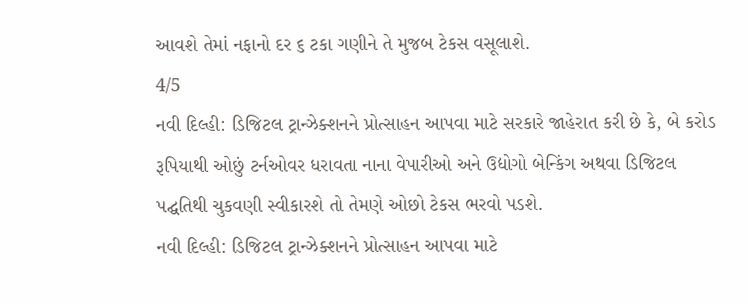આવશે તેમાં નફાનો દર ૬ ટકા ગણીને તે મુજબ ટેકસ વસૂલાશે.
4/5
નવી દિલ્હી: ડિજિટલ ટ્રાન્ઝેક્શનને પ્રોત્સાહન આપવા માટે સરકારે જાહેરાત કરી છે કે, બે કરોડ રૂપિયાથી ઓછું ટર્નઓવર ધરાવતા નાના વેપારીઓ અને ઉદ્યોગો બેન્કિંગ અથવા ડિજિટલ પદ્ઘતિથી ચુકવણી સ્વીકારશે તો તેમણે ઓછો ટેકસ ભરવો પડશે.
નવી દિલ્હી: ડિજિટલ ટ્રાન્ઝેક્શનને પ્રોત્સાહન આપવા માટે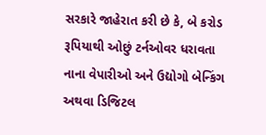સરકારે જાહેરાત કરી છે કે, બે કરોડ રૂપિયાથી ઓછું ટર્નઓવર ધરાવતા નાના વેપારીઓ અને ઉદ્યોગો બેન્કિંગ અથવા ડિજિટલ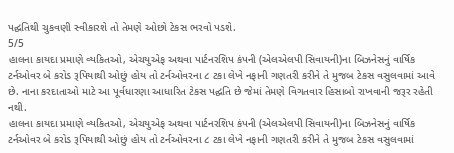પદ્ઘતિથી ચુકવણી સ્વીકારશે તો તેમણે ઓછો ટેકસ ભરવો પડશે.
5/5
હાલના કાયદા પ્રમાણે વ્યકિતઓ, એચયુએફ અથવા પાર્ટનરશિપ કંપની (એલએલપી સિવાયની)ના બિઝનેસનું વાર્ષિક ટર્નઓવર બે કરોડ રૂપિયાથી ઓછું હોય તો ટર્નઓવરના ૮ ટકા લેખે નફાની ગણતરી કરીને તે મુજબ ટેકસ વસુલવામાં આવે છે. નાના કરદાતાઓ માટે આ પૂર્વધારણા આધારિત ટેકસ પદ્ઘતિ છે જેમાં તેમણે વિગતવાર હિસાબો રાખવાની જરૂર રહેતી નથી.
હાલના કાયદા પ્રમાણે વ્યકિતઓ, એચયુએફ અથવા પાર્ટનરશિપ કંપની (એલએલપી સિવાયની)ના બિઝનેસનું વાર્ષિક ટર્નઓવર બે કરોડ રૂપિયાથી ઓછું હોય તો ટર્નઓવરના ૮ ટકા લેખે નફાની ગણતરી કરીને તે મુજબ ટેકસ વસુલવામાં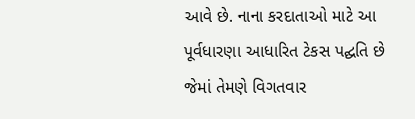આવે છે. નાના કરદાતાઓ માટે આ પૂર્વધારણા આધારિત ટેકસ પદ્ઘતિ છે જેમાં તેમણે વિગતવાર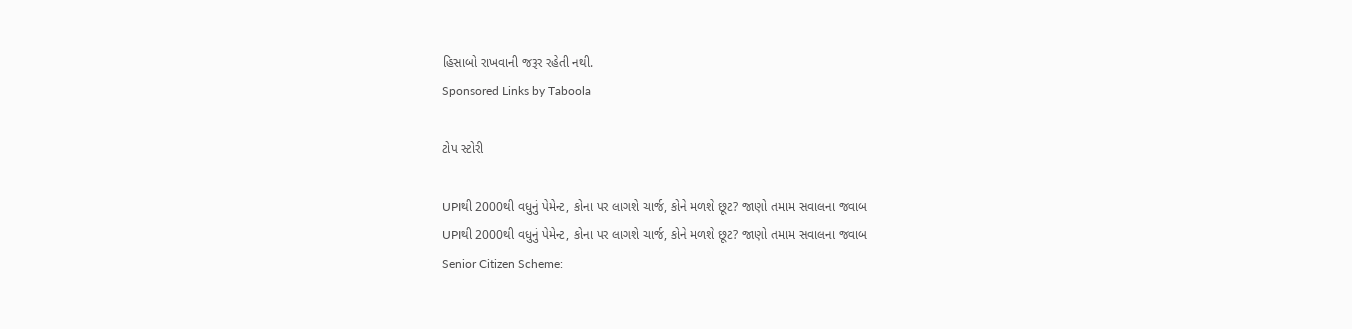હિસાબો રાખવાની જરૂર રહેતી નથી.
Sponsored Links by Taboola

ટોપ સ્ટોરી

UPIથી 2000થી વધુનું પેમેન્ટ, કોના પર લાગશે ચાર્જ, કોને મળશે છૂટ? જાણો તમામ સવાલના જવાબ
UPIથી 2000થી વધુનું પેમેન્ટ, કોના પર લાગશે ચાર્જ, કોને મળશે છૂટ? જાણો તમામ સવાલના જવાબ
Senior Citizen Scheme: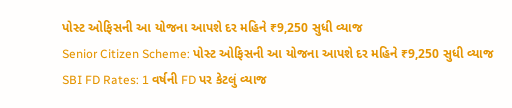પોસ્ટ ઓફિસની આ યોજના આપશે દર મહિને ₹9,250 સુધી વ્યાજ
Senior Citizen Scheme: પોસ્ટ ઓફિસની આ યોજના આપશે દર મહિને ₹9,250 સુધી વ્યાજ
SBI FD Rates: 1 વર્ષની FD પર કેટલું વ્યાજ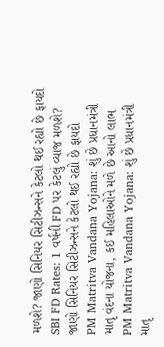મળશે? જાણો સિનિયર સિટીઝન્સને કેટલો થઈ રહ્યો છે ફાયદો
SBI FD Rates: 1 વર્ષની FD પર કેટલું વ્યાજ મળશે? જાણો સિનિયર સિટીઝન્સને કેટલો થઈ રહ્યો છે ફાયદો
PM Matritva Vandana Yojana: શું છે પ્રધાનમંત્રી માતૃ વંદના યોજના, કઈ મહિલાઓને મળે છે આનો લાભ
PM Matritva Vandana Yojana: શું છે પ્રધાનમંત્રી માતૃ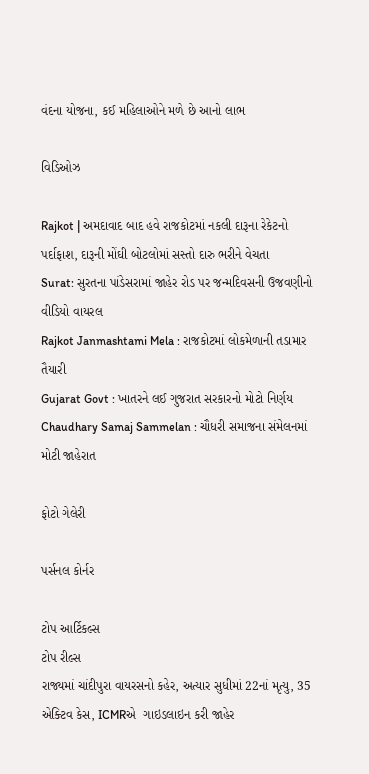વંદના યોજના, કઈ મહિલાઓને મળે છે આનો લાભ

વિડિઓઝ

Rajkot | અમદાવાદ બાદ હવે રાજકોટમાં નકલી દારૂના રેકેટનો પર્દાફાશ, દારૂની મોંઘી બોટલોમાં સસ્તો દારુ ભરીને વેચતા
Surat: સુરતના પાંડેસરામાં જાહેર રોડ પર જન્મદિવસની ઉજવણીનો વીડિયો વાયરલ
Rajkot Janmashtami Mela : રાજકોટમાં લોકમેળાની તડામાર તૈયારી
Gujarat Govt : ખાતરને લઈ ગુજરાત સરકારનો મોટો નિર્ણય
Chaudhary Samaj Sammelan : ચૌધરી સમાજના સંમેલનમાં મોટી જાહેરાત

ફોટો ગેલેરી

પર્સનલ કોર્નર

ટોપ આર્ટિકલ્સ
ટોપ રીલ્સ
રાજ્યમાં ચાંદીપુરા વાયરસનો કહેર, અત્યાર સુધીમાં 22નાં મૃત્યુ, 35 એક્ટિવ કેસ, ICMRએ  ગાઇડલાઇન કરી જાહેર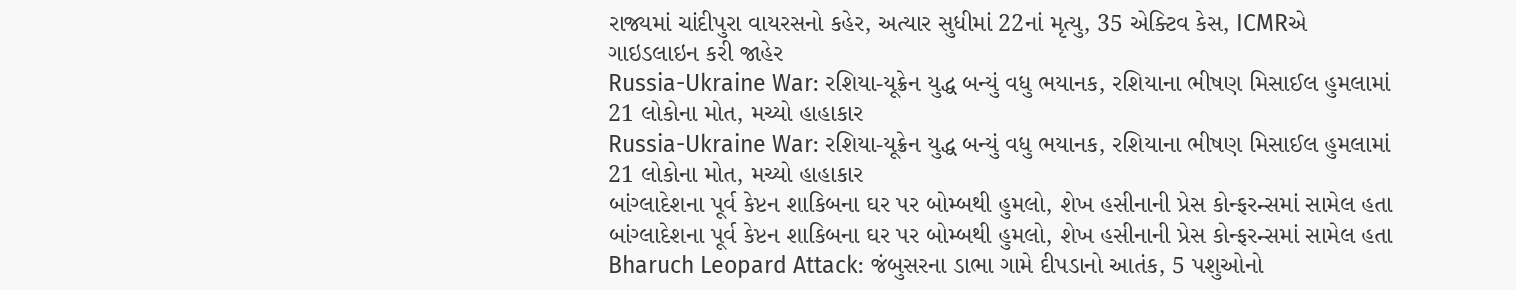રાજ્યમાં ચાંદીપુરા વાયરસનો કહેર, અત્યાર સુધીમાં 22નાં મૃત્યુ, 35 એક્ટિવ કેસ, ICMRએ  ગાઇડલાઇન કરી જાહેર
Russia-Ukraine War: રશિયા-યૂક્રેન યુદ્ધ બન્યું વધુ ભયાનક, રશિયાના ભીષણ મિસાઈલ હુમલામાં 21 લોકોના મોત, મચ્યો હાહાકાર
Russia-Ukraine War: રશિયા-યૂક્રેન યુદ્ધ બન્યું વધુ ભયાનક, રશિયાના ભીષણ મિસાઈલ હુમલામાં 21 લોકોના મોત, મચ્યો હાહાકાર
બાંગ્લાદેશના પૂર્વ કેપ્ટન શાકિબના ઘર પર બોમ્બથી હુમલો, શેખ હસીનાની પ્રેસ કોન્ફરન્સમાં સામેલ હતા
બાંગ્લાદેશના પૂર્વ કેપ્ટન શાકિબના ઘર પર બોમ્બથી હુમલો, શેખ હસીનાની પ્રેસ કોન્ફરન્સમાં સામેલ હતા
Bharuch Leopard Attack: જંબુસરના ડાભા ગામે દીપડાનો આતંક, 5 પશુઓનો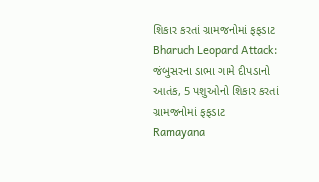શિકાર કરતાં ગ્રામજનોમાં ફફડાટ
Bharuch Leopard Attack: જંબુસરના ડાભા ગામે દીપડાનો આતંક, 5 પશુઓનો શિકાર કરતાં ગ્રામજનોમાં ફફડાટ
Ramayana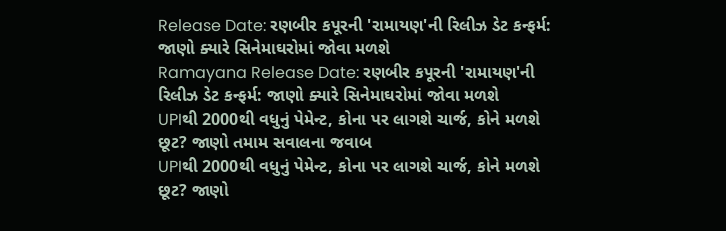Release Date: રણબીર કપૂરની 'રામાયણ'ની રિલીઝ ડેટ કન્ફર્મ: જાણો ક્યારે સિનેમાઘરોમાં જોવા મળશે
Ramayana Release Date: રણબીર કપૂરની 'રામાયણ'ની રિલીઝ ડેટ કન્ફર્મ: જાણો ક્યારે સિનેમાઘરોમાં જોવા મળશે
UPIથી 2000થી વધુનું પેમેન્ટ, કોના પર લાગશે ચાર્જ, કોને મળશે છૂટ? જાણો તમામ સવાલના જવાબ
UPIથી 2000થી વધુનું પેમેન્ટ, કોના પર લાગશે ચાર્જ, કોને મળશે છૂટ? જાણો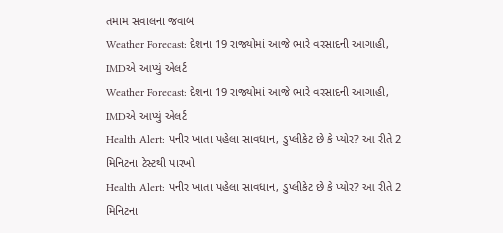તમામ સવાલના જવાબ
Weather Forecast: દેશના 19 રાજ્યોમાં આજે ભારે વરસાદની આગાહી, IMDએ આપ્યું એલર્ટ
Weather Forecast: દેશના 19 રાજ્યોમાં આજે ભારે વરસાદની આગાહી, IMDએ આપ્યું એલર્ટ
Health Alert: પનીર ખાતા પહેલા સાવધાન, ડુપ્લીકેટ છે કે પ્યોર? આ રીતે 2 મિનિટના ટેસ્ટથી પારખો
Health Alert: પનીર ખાતા પહેલા સાવધાન, ડુપ્લીકેટ છે કે પ્યોર? આ રીતે 2 મિનિટના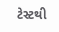ટેસ્ટથી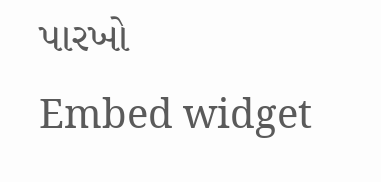પારખો
Embed widget